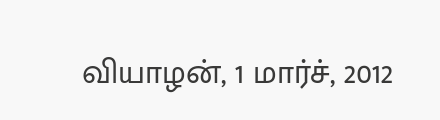வியாழன், 1 மார்ச், 2012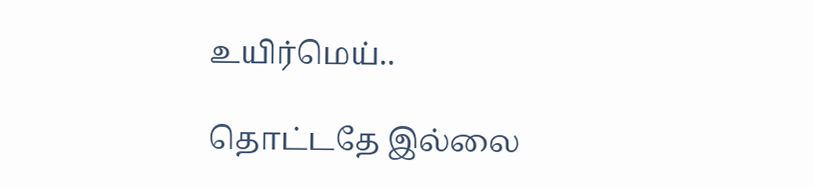உயிர்மெய்..

தொட்டதே இல்லை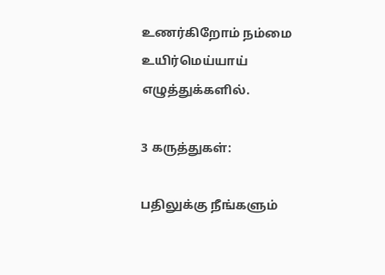உணர்கிறோம் நம்மை
உயிர்மெய்யாய் எழுத்துக்களில்.

3 கருத்துகள்:

பதிலுக்கு நீங்களும்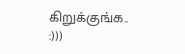கிறுக்குங்க.. :)))